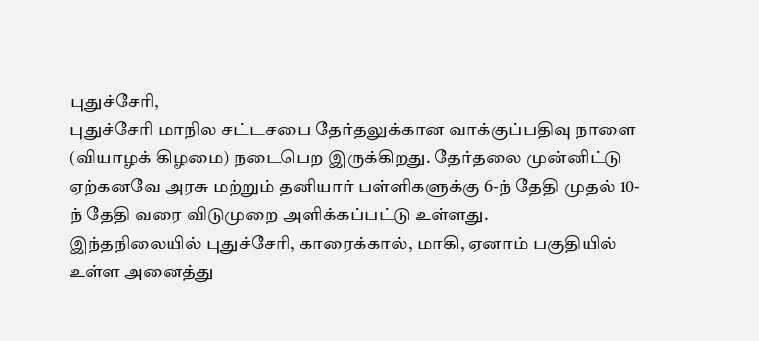புதுச்சேரி,
புதுச்சேரி மாநில சட்டசபை தேர்தலுக்கான வாக்குப்பதிவு நாளை (வியாழக் கிழமை) நடைபெற இருக்கிறது. தேர்தலை முன்னிட்டு ஏற்கனவே அரசு மற்றும் தனியார் பள்ளிகளுக்கு 6-ந் தேதி முதல் 10-ந் தேதி வரை விடுமுறை அளிக்கப்பட்டு உள்ளது.
இந்தநிலையில் புதுச்சேரி, காரைக்கால், மாகி, ஏனாம் பகுதியில் உள்ள அனைத்து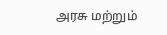அரசு மற்றும்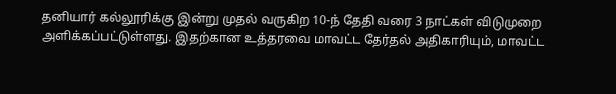தனியார் கல்லூரிக்கு இன்று முதல் வருகிற 10-ந் தேதி வரை 3 நாட்கள் விடுமுறை அளிக்கப்பட்டுள்ளது. இதற்கான உத்தரவை மாவட்ட தேர்தல் அதிகாரியும், மாவட்ட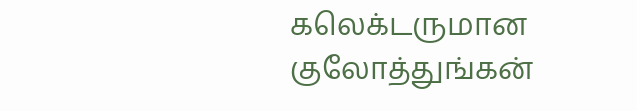கலெக்டருமான குலோத்துங்கன்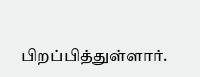பிறப்பித்துள்ளார்.